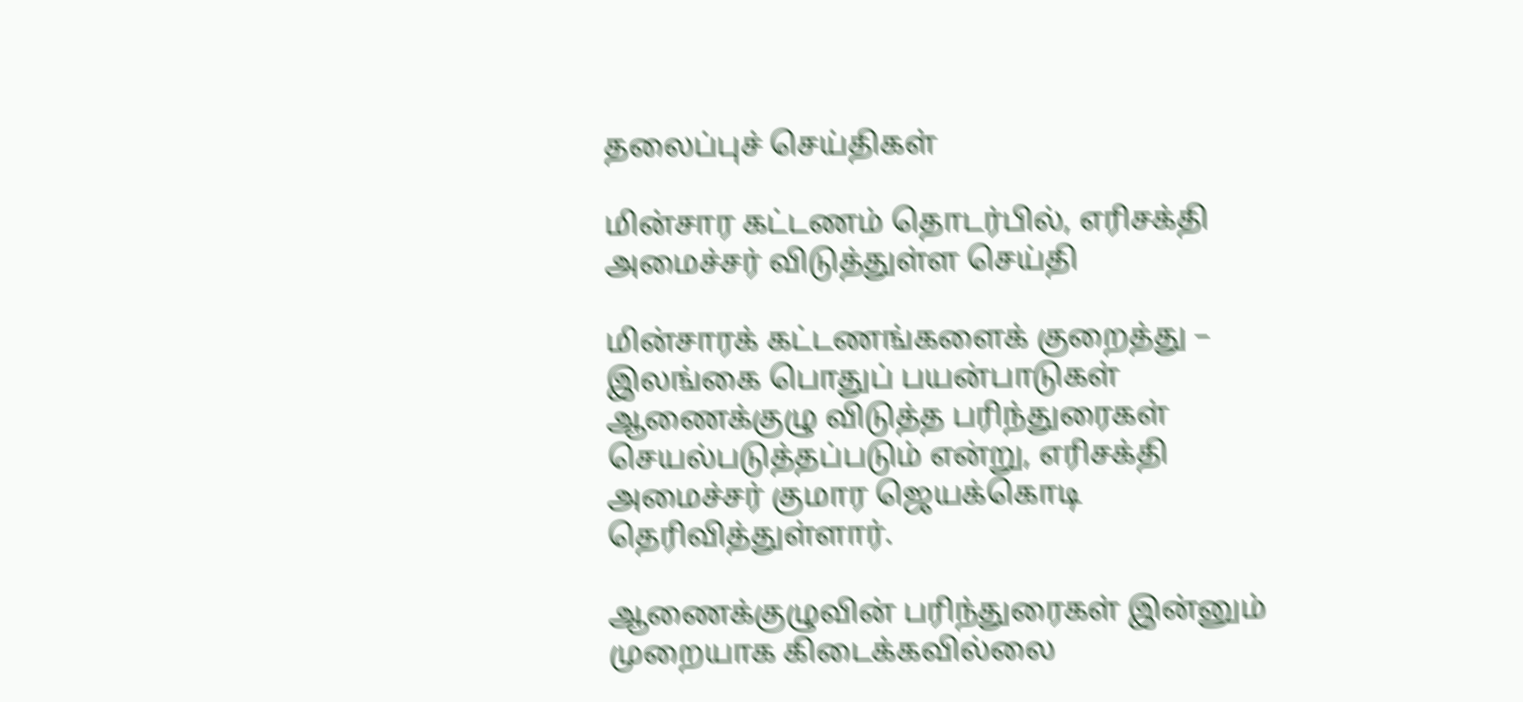தலைப்புச் செய்திகள்

மின்சார கட்டணம் தொடர்பில், எரிசக்தி அமைச்சர் விடுத்துள்ள செய்தி

மின்சாரக் கட்டணங்களைக் குறைத்து – இலங்கை பொதுப் பயன்பாடுகள் ஆணைக்குழு விடுத்த பரிந்துரைகள் செயல்படுத்தப்படும் என்று, எரிசக்தி அமைச்சர் குமார ஜெயக்கொடி தெரிவித்துள்ளார்.

ஆணைக்குழுவின் பரிந்துரைகள் இன்னும் முறையாக கிடைக்கவில்லை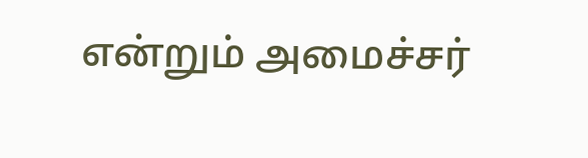என்றும் அமைச்சர்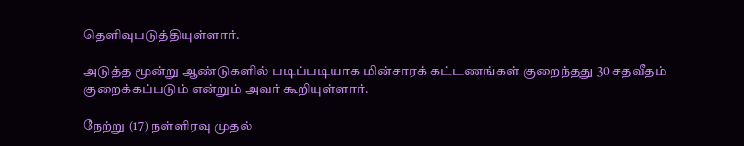தெளிவுபடுத்தியுள்ளார்.

அடுத்த மூன்று ஆண்டுகளில் படிப்படியாக மின்சாரக் கட்டணங்கள் குறைந்தது 30 சதவீதம் குறைக்கப்படும் என்றும் அவர் கூறியுள்ளார்.

நேற்று (17) நள்ளிரவு முதல்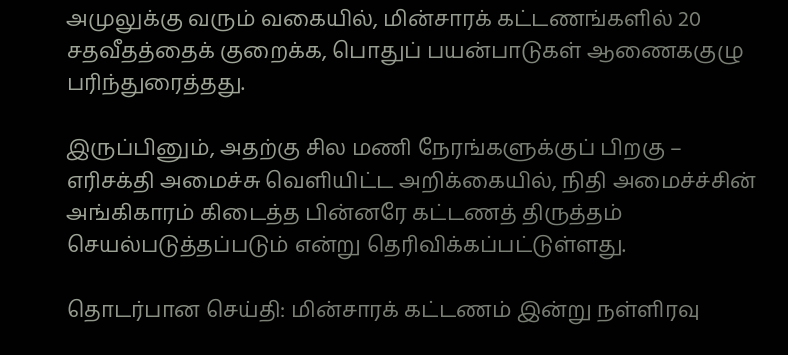அமுலுக்கு வரும் வகையில், மின்சாரக் கட்டணங்களில் 20 சதவீதத்தைக் குறைக்க, பொதுப் பயன்பாடுகள் ஆணைககுழு பரிந்துரைத்தது.

இருப்பினும், அதற்கு சில மணி நேரங்களுக்குப் பிறகு – எரிசக்தி அமைச்சு வெளியிட்ட அறிக்கையில், நிதி அமைச்ச்சின் அங்கிகாரம் கிடைத்த பின்னரே கட்டணத் திருத்தம் செயல்படுத்தப்படும் என்று தெரிவிக்கப்பட்டுள்ளது.

தொடர்பான செய்தி: மின்சாரக் கட்டணம் இன்று நள்ளிரவு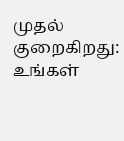முதல் குறைகிறது: உங்கள்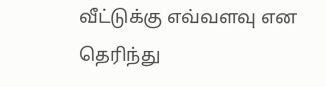வீட்டுக்கு எவ்வளவு என தெரிந்து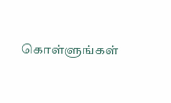கொள்ளுங்கள்